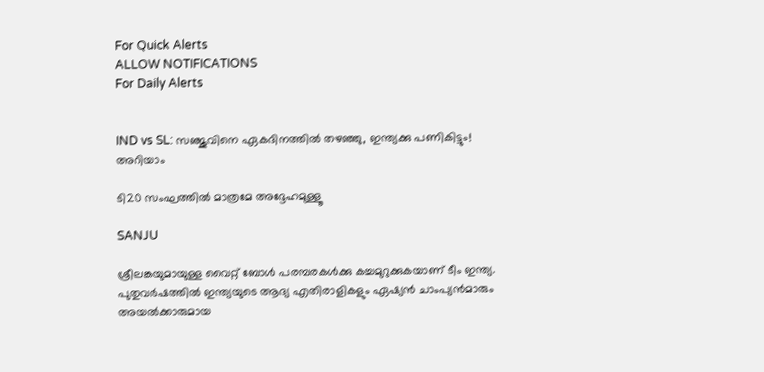For Quick Alerts
ALLOW NOTIFICATIONS
For Daily Alerts


IND vs SL: സഞ്ജുവിനെ ഏകദിനത്തില്‍ തഴഞ്ഞു, ഇന്ത്യക്കു പണികിട്ടും! അറിയാം

ടി20 സംഘത്തില്‍ മാത്രമേ അദ്ദേഹമുള്ളൂ

SANJU

ശ്രീലങ്കയുമായുള്ള വൈറ്റ് ബോള്‍ പരമ്പരകള്‍ക്കു കച്ചമുറുക്കുകയാണ് ടീം ഇന്ത്യ. പുതുവര്‍ഷത്തില്‍ ഇന്ത്യയുടെ ആദ്യ എതിരാളികളും ഏഷ്യന്‍ ചാംപ്യന്‍മാരും അയല്‍ക്കാരുമായ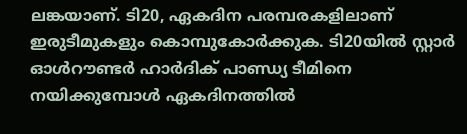ലങ്കയാണ്. ടി20, ഏകദിന പരമ്പരകളിലാണ് ഇരുടീമുകളും കൊമ്പുകോര്‍ക്കുക. ടി20യില്‍ സ്റ്റാര്‍ ഓള്‍റൗണ്ടര്‍ ഹാര്‍ദിക് പാണ്ഡ്യ ടീമിനെ നയിക്കുമ്പോള്‍ ഏകദിനത്തില്‍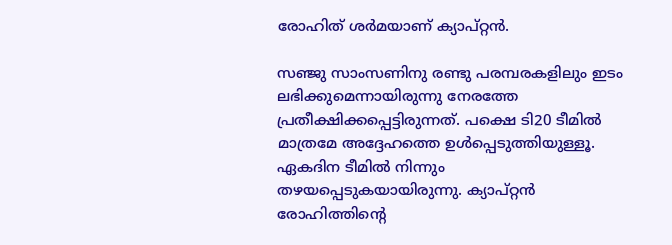രോഹിത് ശര്‍മയാണ് ക്യാപ്റ്റന്‍.

സഞ്ജു സാംസണിനു രണ്ടു പരമ്പരകളിലും ഇടം ലഭിക്കുമെന്നായിരുന്നു നേരത്തേ പ്രതീക്ഷിക്കപ്പെട്ടിരുന്നത്. പക്ഷെ ടി20 ടീമില്‍ മാത്രമേ അദ്ദേഹത്തെ ഉള്‍പ്പെടുത്തിയുള്ളൂ. ഏകദിന ടീമില്‍ നിന്നും തഴയപ്പെടുകയായിരുന്നു. ക്യാപ്റ്റന്‍ രോഹിത്തിന്റെ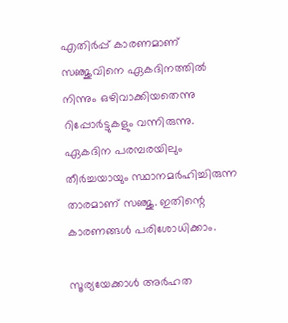എതിര്‍പ്പ് കാരണമാണ് സഞ്ജുവിനെ ഏകദിനത്തില്‍ നിന്നും ഒഴിവാക്കിയതെന്നു റിപ്പോര്‍ട്ടുകളും വന്നിരുന്നു. ഏകദിന പരമ്പരയിലും തീര്‍ച്ചയായും സ്ഥാനമര്‍ഹിച്ചിരുന്ന താരമാണ് സഞ്ജു. ഇതിന്റെ കാരണങ്ങള്‍ പരിശോധിക്കാം.

സൂര്യയേക്കാള്‍ അര്‍ഹത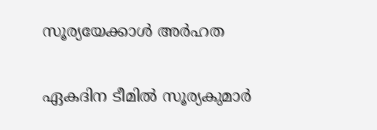സൂര്യയേക്കാള്‍ അര്‍ഹത

ഏകദിന ടീമില്‍ സൂര്യകുമാര്‍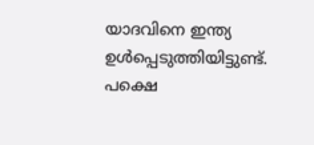യാദവിനെ ഇന്ത്യ ഉള്‍പ്പെടുത്തിയിട്ടുണ്ട്. പക്ഷെ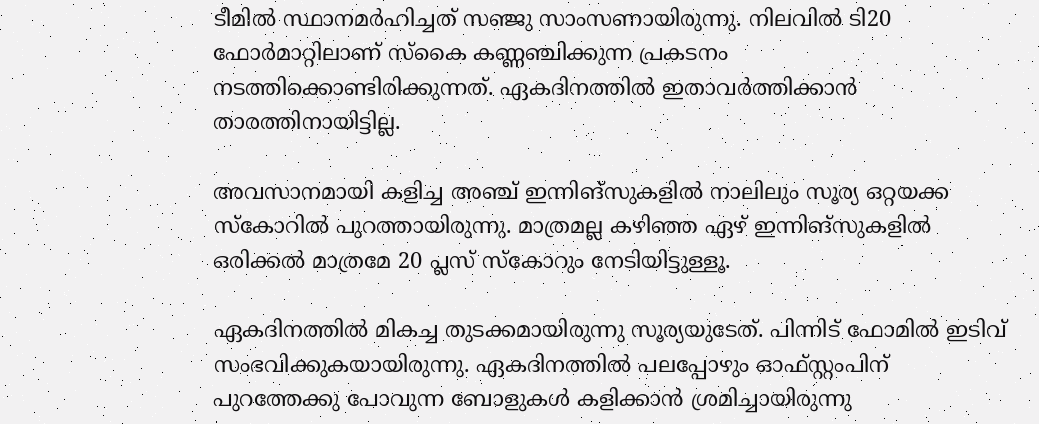ടീമില്‍ സ്ഥാനമര്‍ഹിച്ചത് സഞ്ജു സാംസണായിരുന്നു. നിലവില്‍ ടി20 ഫോര്‍മാറ്റിലാണ് സ്‌കൈ കണ്ണഞ്ചിക്കുന്ന പ്രകടനം നടത്തിക്കൊണ്ടിരിക്കുന്നത്. ഏകദിനത്തില്‍ ഇതാവര്‍ത്തിക്കാന്‍ താരത്തിനായിട്ടില്ല.

അവസാനമായി കളിച്ച അഞ്ച് ഇന്നിങ്‌സുകളില്‍ നാലിലും സൂര്യ ഒറ്റയക്ക സ്‌കോറില്‍ പുറത്തായിരുന്നു. മാത്രമല്ല കഴിഞ്ഞ ഏഴ് ഇന്നിങ്‌സുകളില്‍ ഒരിക്കല്‍ മാത്രമേ 20 പ്ലസ് സ്‌കോറും നേടിയിട്ടുള്ളൂ.

ഏകദിനത്തില്‍ മികച്ച തുടക്കമായിരുന്നു സൂര്യയുടേത്. പിന്നിട് ഫോമില്‍ ഇടിവ് സംഭവിക്കുകയായിരുന്നു. ഏകദിനത്തില്‍ പലപ്പോഴും ഓഫ്സ്റ്റംപിന് പുറത്തേക്കു പോവുന്ന ബോളുകള്‍ കളിക്കാന്‍ ശ്രമിച്ചായിരുന്നു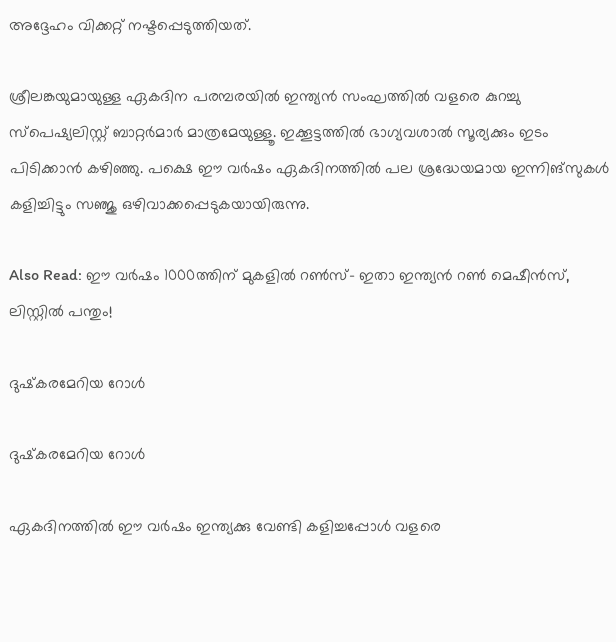അദ്ദേഹം വിക്കറ്റ് നഷ്ടപ്പെടുത്തിയത്.

ശ്രീലങ്കയുമായുള്ള ഏകദിന പരമ്പരയില്‍ ഇന്ത്യന്‍ സംഘത്തില്‍ വളരെ കുറച്ചു സ്‌പെഷ്യലിസ്റ്റ് ബാറ്റര്‍മാര്‍ മാത്രമേയുള്ളൂ. ഇക്കൂട്ടത്തില്‍ ഭാഗ്യവശാല്‍ സൂര്യക്കും ഇടം പിടിക്കാന്‍ കഴിഞ്ഞു. പക്ഷെ ഈ വര്‍ഷം ഏകദിനത്തില്‍ പല ശ്രദ്ധേയമായ ഇന്നിങ്‌സുകള്‍ കളിച്ചിട്ടും സഞ്ജു ഒഴിവാക്കപ്പെടുകയായിരുന്നു.

Also Read: ഈ വര്‍ഷം 1000ത്തിന് മുകളില്‍ റണ്‍സ്- ഇതാ ഇന്ത്യന്‍ റണ്‍ മെഷീന്‍സ്, ലിസ്റ്റില്‍ പന്തും!

ദുഷ്‌കരമേറിയ റോള്‍

ദുഷ്‌കരമേറിയ റോള്‍

ഏകദിനത്തില്‍ ഈ വര്‍ഷം ഇന്ത്യക്കു വേണ്ടി കളിച്ചപ്പോള്‍ വളരെ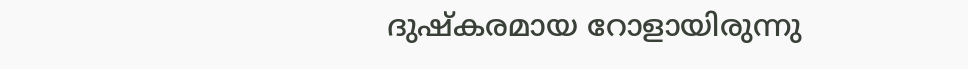ദുഷ്‌കരമായ റോളായിരുന്നു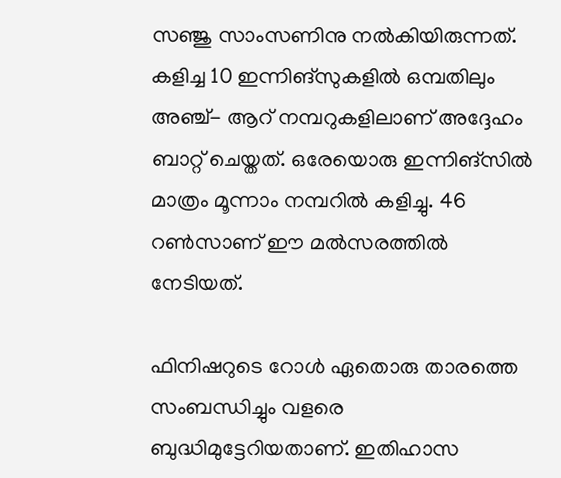സഞ്ജു സാംസണിനു നല്‍കിയിരുന്നത്. കളിച്ച 10 ഇന്നിങ്‌സുകളില്‍ ഒമ്പതിലും അഞ്ച്- ആറ് നമ്പറുകളിലാണ് അദ്ദേഹം ബാറ്റ് ചെയ്തത്. ഒരേയൊരു ഇന്നിങ്‌സില്‍ മാത്രം മൂന്നാം നമ്പറില്‍ കളിച്ചു. 46 റണ്‍സാണ് ഈ മല്‍സരത്തില്‍ നേടിയത്.

ഫിനിഷറുടെ റോള്‍ ഏതൊരു താരത്തെ സംബന്ധിച്ചും വളരെ ബുദ്ധിമുട്ടേറിയതാണ്. ഇതിഹാസ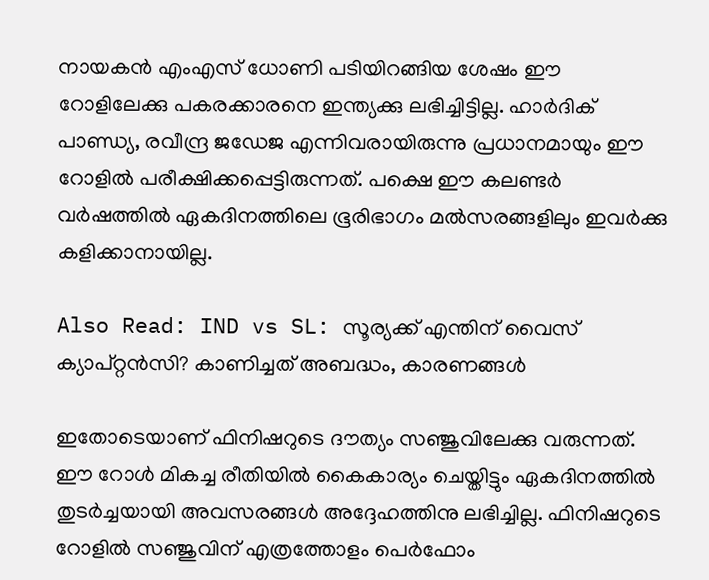നായകന്‍ എംഎസ് ധോണി പടിയിറങ്ങിയ ശേഷം ഈ റോളിലേക്കു പകരക്കാരനെ ഇന്ത്യക്കു ലഭിച്ചിട്ടില്ല. ഹാര്‍ദിക് പാണ്ഡ്യ, രവീന്ദ്ര ജഡേജ എന്നിവരായിരുന്നു പ്രധാനമായും ഈ റോളില്‍ പരീക്ഷിക്കപ്പെട്ടിരുന്നത്. പക്ഷെ ഈ കലണ്ടര്‍ വര്‍ഷത്തില്‍ ഏകദിനത്തിലെ ഭൂരിഭാഗം മല്‍സരങ്ങളിലും ഇവര്‍ക്കു കളിക്കാനായില്ല.

Also Read: IND vs SL: സൂര്യക്ക് എന്തിന് വൈസ് ക്യാപ്റ്റന്‍സി? കാണിച്ചത് അബദ്ധം, കാരണങ്ങള്‍

ഇതോടെയാണ് ഫിനിഷറുടെ ദൗത്യം സഞ്ജുവിലേക്കു വരുന്നത്. ഈ റോള്‍ മികച്ച രീതിയില്‍ കൈകാര്യം ചെയ്തിട്ടും ഏകദിനത്തില്‍ തുടര്‍ച്ചയായി അവസരങ്ങള്‍ അദ്ദേഹത്തിനു ലഭിച്ചില്ല. ഫിനിഷറുടെ റോളില്‍ സഞ്ജുവിന് എത്രത്തോളം പെര്‍ഫോം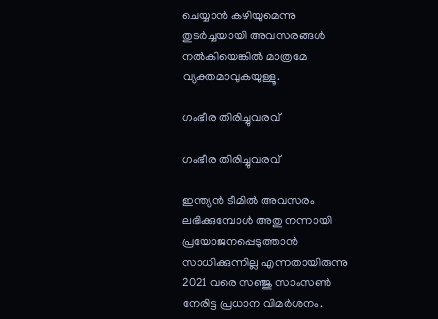ചെയ്യാന്‍ കഴിയുമെന്നു തുടര്‍ച്ചയായി അവസരങ്ങള്‍ നല്‍കിയെങ്കില്‍ മാത്രമേ വ്യക്തമാവുകയുള്ളൂ.

ഗംഭീര തിരിച്ചുവരവ്

ഗംഭീര തിരിച്ചുവരവ്

ഇന്ത്യന്‍ ടീമില്‍ അവസരം ലഭിക്കുമ്പോള്‍ അതു നന്നായി പ്രയോജനപ്പെടുത്താന്‍ സാധിക്കുന്നില്ല എന്നതായിരുന്നു 2021 വരെ സഞ്ജു സാംസണ്‍ നേരിട്ട പ്രധാന വിമര്‍ശനം.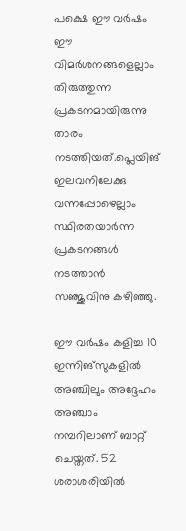പക്ഷെ ഈ വര്‍ഷം ഈ വിമര്‍ശനങ്ങളെല്ലാം തിരുത്തുന്ന പ്രകടനമായിരുന്നു താരം നടത്തിയത്.പ്ലെയിങ് ഇലവനിലേക്കു വന്നപ്പോഴെല്ലാം സ്ഥിരതയാര്‍ന്ന പ്രകടനങ്ങള്‍ നടത്താന്‍ സഞ്ജുവിനു കഴിഞ്ഞു.

ഈ വര്‍ഷം കളിച്ച 10 ഇന്നിങ്‌സുകളില്‍ അഞ്ചിലും അദ്ദേഹം അഞ്ചാം നമ്പറിലാണ് ബാറ്റ് ചെയ്തത്. 52 ശരാശരിയില്‍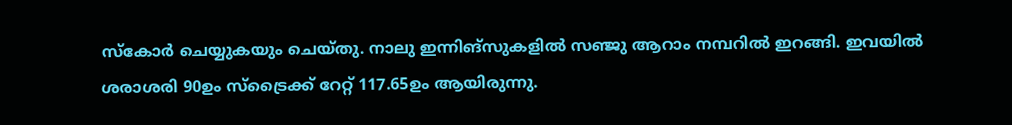സ്‌കോര്‍ ചെയ്യുകയും ചെയ്തു. നാലു ഇന്നിങ്‌സുകളില്‍ സഞ്ജു ആറാം നമ്പറില്‍ ഇറങ്ങി. ഇവയില്‍ ശരാശരി 90ഉം സ്‌ട്രൈക്ക് റേറ്റ് 117.65ഉം ആയിരുന്നു.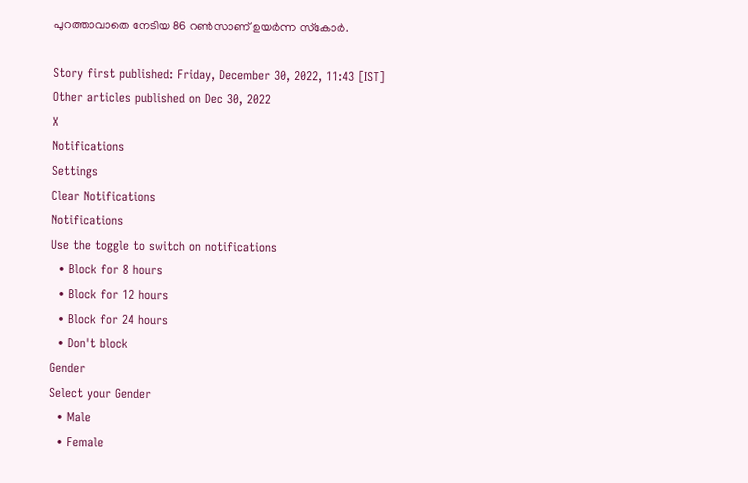പുറത്താവാതെ നേടിയ 86 റണ്‍സാണ് ഉയര്‍ന്ന സ്‌കോര്‍.

Story first published: Friday, December 30, 2022, 11:43 [IST]
Other articles published on Dec 30, 2022
X
Notifications
Settings
Clear Notifications
Notifications
Use the toggle to switch on notifications
  • Block for 8 hours
  • Block for 12 hours
  • Block for 24 hours
  • Don't block
Gender
Select your Gender
  • Male
  • Female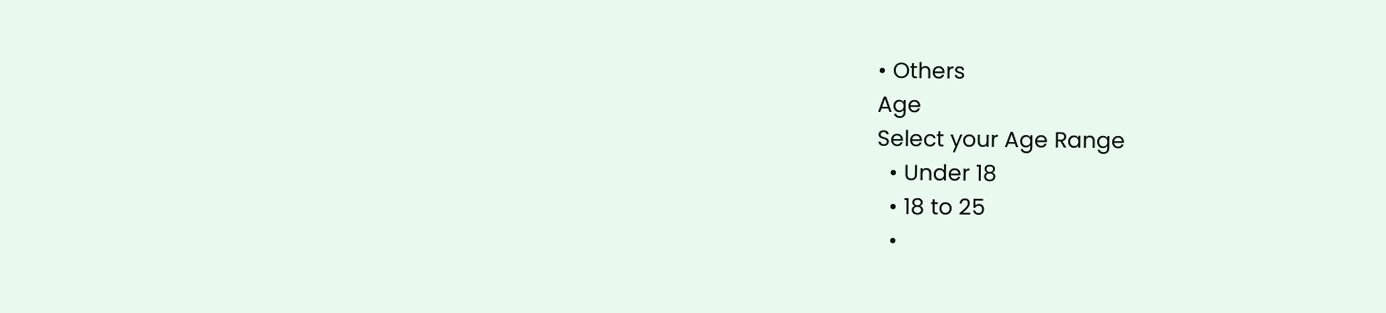• Others
Age
Select your Age Range
  • Under 18
  • 18 to 25
  •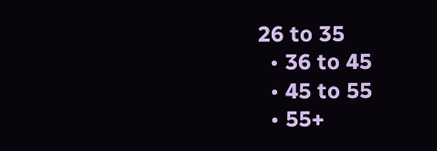26 to 35
  • 36 to 45
  • 45 to 55
  • 55+